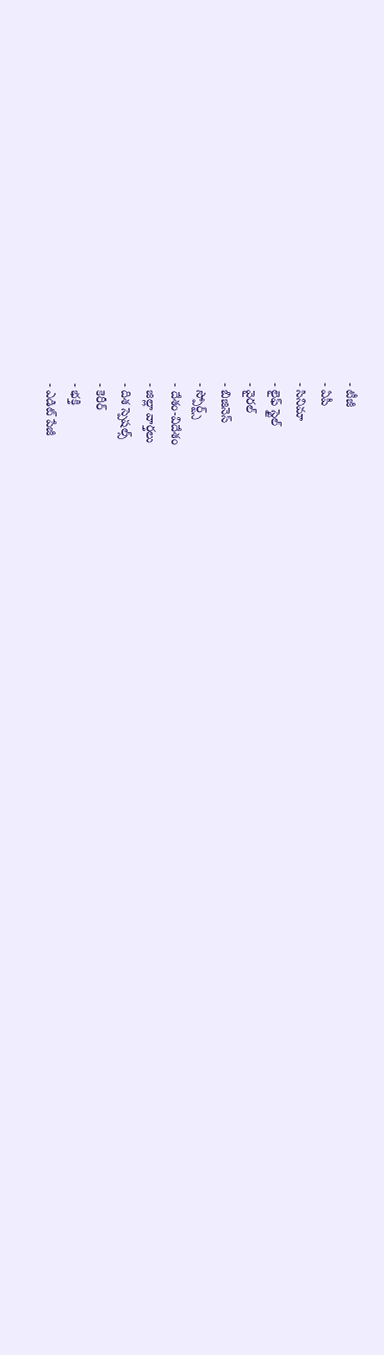- టీజీ
- ఏపీ
- సినిమా
- లైఫ్ స్టైల్
- వైరల్
- బిజినెస్
- స్పోర్ట్స్
- దేశం-విదేశం
- జిల్లా వార్తలు
- దిశ స్పెషల్స్
- కెరీర్
- భక్తి
- ఎడిట్ పేజీ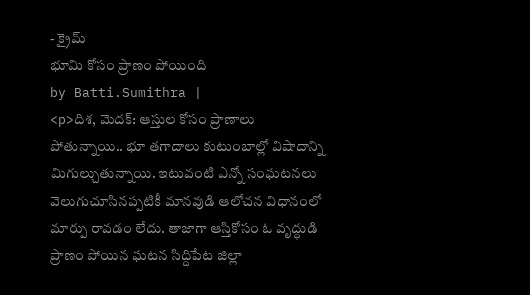- క్రైమ్
భూమి కోసం ప్రాణం పోయింది
by Batti.Sumithra |
<p>దిశ, మెదక్: ఆస్తుల కోసం ప్రాణాలు పోతున్నాయి.. భూ తగాదాలు కుటుంబాల్లో విషాదాన్ని మిగుల్చుతున్నాయి. ఇటువంటి ఎన్నో సంఘటనలు వెలుగుచూసినప్పటికీ మానవుడి ఆలోచన విధానంలో మార్పు రావడం లేదు. తాజాగా ఆస్తికోసం ఓ వృద్ధుడి ప్రాణం పోయిన ఘటన సిద్దిపేట జిల్లా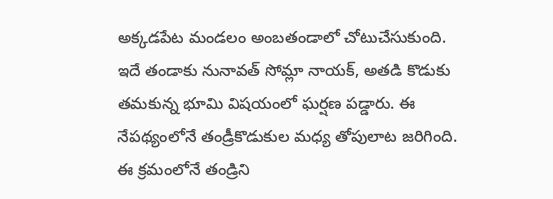అక్కడపేట మండలం అంబతండాలో చోటుచేసుకుంది. ఇదే తండాకు నునావత్ సోమ్లా నాయక్, అతడి కొడుకు తమకున్న భూమి విషయంలో ఘర్షణ పడ్డారు. ఈ నేపథ్యంలోనే తండ్రీకొడుకుల మధ్య తోపులాట జరిగింది. ఈ క్రమంలోనే తండ్రిని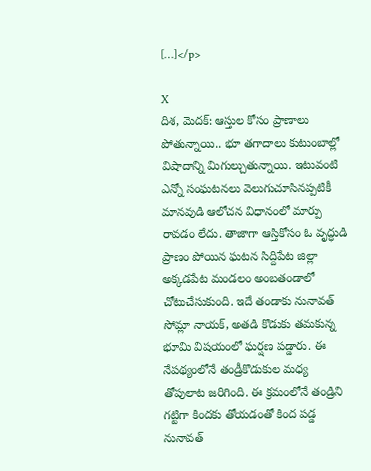[…]</p>

X
దిశ, మెదక్: ఆస్తుల కోసం ప్రాణాలు పోతున్నాయి.. భూ తగాదాలు కుటుంబాల్లో విషాదాన్ని మిగుల్చుతున్నాయి. ఇటువంటి ఎన్నో సంఘటనలు వెలుగుచూసినప్పటికీ మానవుడి ఆలోచన విధానంలో మార్పు రావడం లేదు. తాజాగా ఆస్తికోసం ఓ వృద్ధుడి ప్రాణం పోయిన ఘటన సిద్దిపేట జిల్లా అక్కడపేట మండలం అంబతండాలో చోటుచేసుకుంది. ఇదే తండాకు నునావత్ సోమ్లా నాయక్, అతడి కొడుకు తమకున్న భూమి విషయంలో ఘర్షణ పడ్డారు. ఈ నేపథ్యంలోనే తండ్రీకొడుకుల మధ్య తోపులాట జరిగింది. ఈ క్రమంలోనే తండ్రిని గట్టిగా కిందకు తోయడంతో కింద పడ్డ నునావత్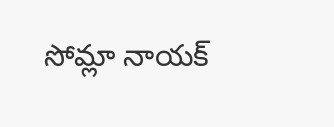సోమ్లా నాయక్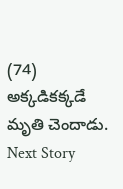(74) అక్కడికక్కడే మృతి చెందాడు.
Next Story